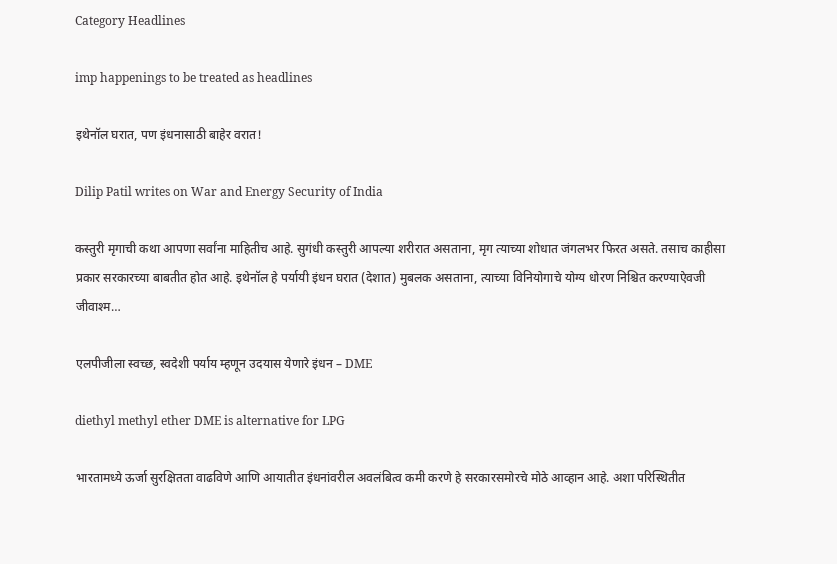Category Headlines

imp happenings to be treated as headlines

इथेनॉल घरात, पण इंधनासाठी बाहेर वरात!

Dilip Patil writes on War and Energy Security of India

कस्तुरी मृगाची कथा आपणा सर्वांना माहितीच आहे. सुगंधी कस्तुरी आपल्या शरीरात असताना, मृग त्याच्या शोधात जंगलभर फिरत असते. तसाच काहीसा प्रकार सरकारच्या बाबतीत होत आहे. इथेनॉल हे पर्यायी इंधन घरात (देशात) मुबलक असताना, त्याच्या विनियोगाचे योग्य धोरण निश्चित करण्याऐवजी जीवाश्म…

एलपीजीला स्वच्छ, स्वदेशी पर्याय म्हणून उदयास येणारे इंधन – DME

diethyl methyl ether DME is alternative for LPG

भारतामध्ये ऊर्जा सुरक्षितता वाढविणे आणि आयातीत इंधनांवरील अवलंबित्व कमी करणे हे सरकारसमोरचे मोठे आव्हान आहे. अशा परिस्थितीत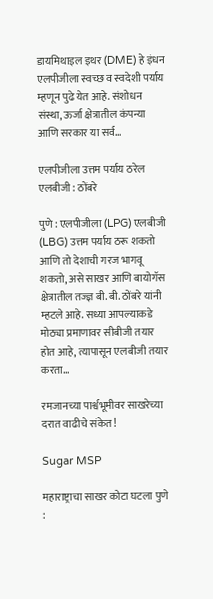डायमिथाइल इथर (DME) हे इंधन एलपीजीला स्वच्छ व स्वदेशी पर्याय म्हणून पुढे येत आहे. संशोधन संस्था, ऊर्जा क्षेत्रातील कंपन्या आणि सरकार या सर्व…

एलपीजीला उत्तम पर्याय ठरेल एलबीजी : ठोंबरे

पुणे : एलपीजीला (LPG) एलबीजी (LBG) उत्तम पर्याय ठरू शकतो आणि तो देशाची गरज भागवू शकतो, असे साखर आणि बायोगॅस क्षेत्रातील तज्ज्ञ बी. बी. ठोंबरे यांनी म्हटले आहे. सध्या आपल्याकडे मोठ्या प्रमाणावर सीबीजी तयार होत आहे, त्यापासून एलबीजी तयार करता…

रमजानच्या पार्श्वभूमीवर साखरेच्या दरात वाढीचे संकेत!

Sugar MSP

महाराष्ट्राचा साखर कोटा घटला पुणे :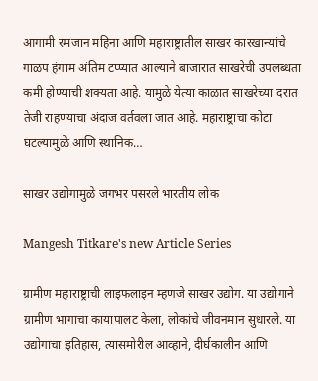आगामी रमजान महिना आणि महाराष्ट्रातील साखर कारखान्यांचे गाळप हंगाम अंतिम टप्प्यात आल्याने बाजारात साखरेची उपलब्धता कमी होण्याची शक्यता आहे. यामुळे येत्या काळात साखरेच्या दरात तेजी राहण्याचा अंदाज वर्तवला जात आहे. महाराष्ट्राचा कोटा घटल्यामुळे आणि स्थानिक…

साखर उद्योगामुळे जगभर पसरले भारतीय लोक

Mangesh Titkare's new Article Series

ग्रामीण महाराष्ट्राची लाइफलाइन म्हणजे साखर उद्योग. या उद्योगाने ग्रामीण भागाचा कायापालट केला, लोकांचे जीवनमान सुधारले. या उद्योगाचा इतिहास, त्यासमोरील आव्हाने, दीर्घकालीन आणि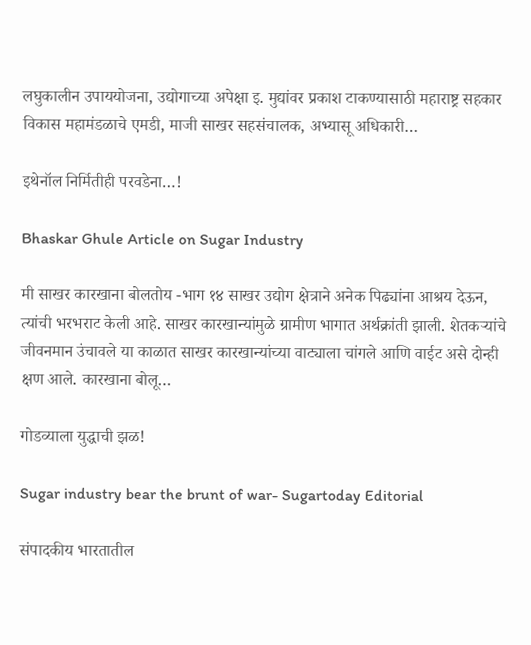लघुकालीन उपाययोजना, उद्योगाच्या अपेक्षा इ. मुद्यांवर प्रकाश टाकण्यासाठी महाराष्ट्र सहकार विकास महामंडळाचे एमडी, माजी साखर सहसंचालक, अभ्यासू अधिकारी…

इथेनॉल निर्मितीही परवडेना…!

Bhaskar Ghule Article on Sugar Industry

मी साखर कारखाना बोलतोय -भाग १४ साखर उद्योग क्षेत्राने अनेक पिढ्यांना आश्रय देऊन, त्यांची भरभराट केली आहे. साखर कारखान्यांमुळे ग्रामीण भागात अर्थक्रांती झाली. शेतकर्‍यांचे जीवनमान उंचावले या काळात साखर कारखान्यांच्या वाट्याला चांगले आणि वाईट असे दोन्ही क्षण आले. कारखाना बोलू…

गोडव्याला युद्धाची झळ!

Sugar industry bear the brunt of war- Sugartoday Editorial

संपादकीय भारतातील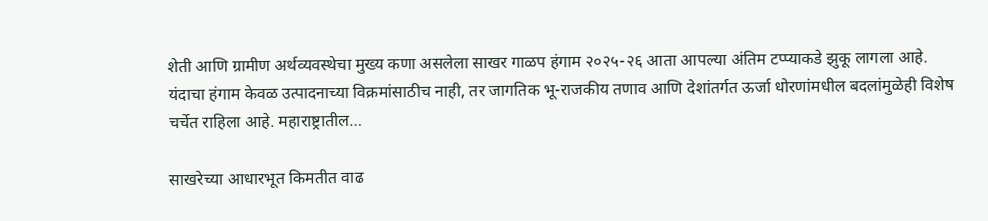शेती आणि ग्रामीण अर्थव्यवस्थेचा मुख्य कणा असलेला साखर गाळप हंगाम २०२५-२६ आता आपल्या अंतिम टप्प्याकडे झुकू लागला आहे. यंदाचा हंगाम केवळ उत्पादनाच्या विक्रमांसाठीच नाही, तर जागतिक भू-राजकीय तणाव आणि देशांतर्गत ऊर्जा धोरणांमधील बदलांमुळेही विशेष चर्चेत राहिला आहे. महाराष्ट्रातील…

साखरेच्या आधारभूत किमतीत वाढ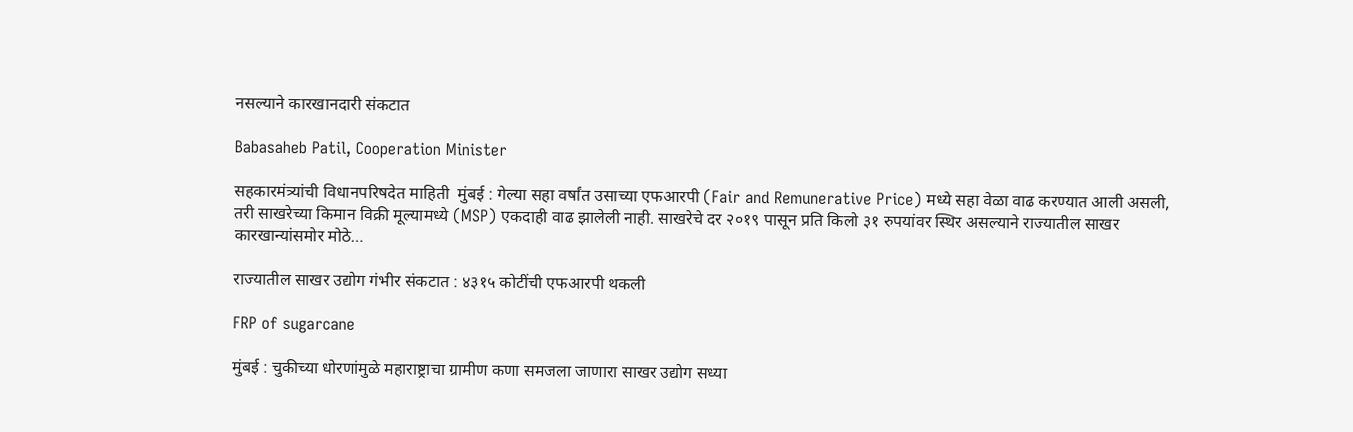नसल्याने कारखानदारी संकटात

Babasaheb Patil, Cooperation Minister

सहकारमंत्र्यांची विधानपरिषदेत माहिती  मुंबई : गेल्या सहा वर्षांत उसाच्या एफआरपी (Fair and Remunerative Price) मध्ये सहा वेळा वाढ करण्यात आली असली, तरी साखरेच्या किमान विक्री मूल्यामध्ये (MSP) एकदाही वाढ झालेली नाही. साखरेचे दर २०१९ पासून प्रति किलो ३१ रुपयांवर स्थिर असल्याने राज्यातील साखर कारखान्यांसमोर मोठे…

राज्यातील साखर उद्योग गंभीर संकटात : ४३१५ कोटींची एफआरपी थकली

FRP of sugarcane

मुंबई : चुकीच्या धोरणांमुळे महाराष्ट्राचा ग्रामीण कणा समजला जाणारा साखर उद्योग सध्या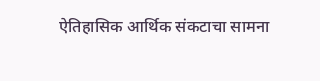ऐतिहासिक आर्थिक संकटाचा सामना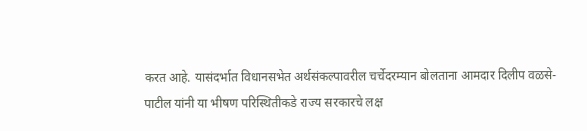करत आहे. यासंदर्भात विधानसभेत अर्थसंकल्पावरील चर्चेदरम्यान बोलताना आमदार दिलीप वळसे-पाटील यांनी या भीषण परिस्थितीकडे राज्य सरकारचे लक्ष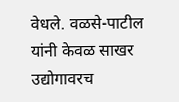वेधले. वळसे-पाटील यांनी केवळ साखर उद्योगावरच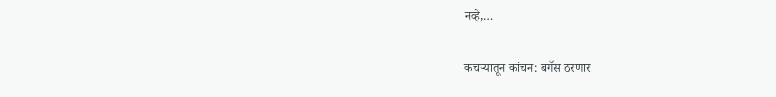नव्हे,…

कचऱ्यातून कांचन: बगॅस ठरणार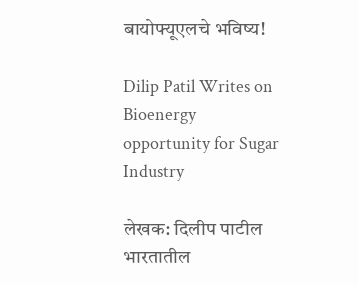बायोफ्यूएलचे भविष्य!

Dilip Patil Writes on Bioenergy opportunity for Sugar Industry

लेखक: दिलीप पाटील भारतातील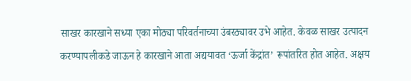साखर कारखाने सध्या एका मोठ्या परिवर्तनाच्या उंबरठ्यावर उभे आहेत. केवळ साखर उत्पादन करण्यापलीकडे जाऊन हे कारखाने आता अद्ययावत ‘ऊर्जा केंद्रांत’ रूपांतरित होत आहेत. अक्षय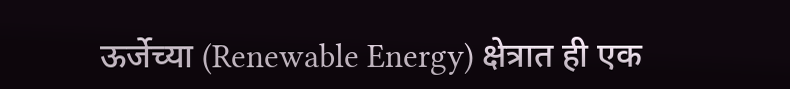ऊर्जेच्या (Renewable Energy) क्षेत्रात ही एक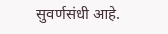सुवर्णसंधी आहे.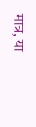मात्र, या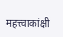महत्त्वाकांक्षी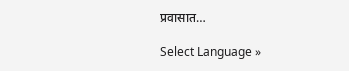प्रवासात…

Select Language »